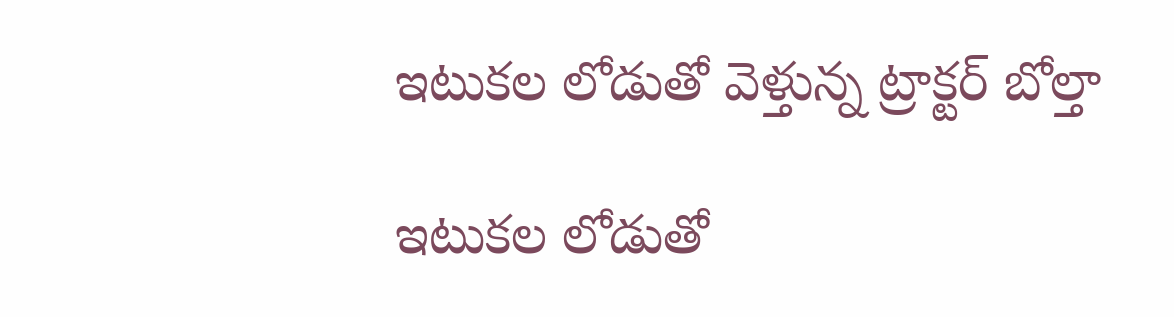ఇటుకల లోడుతో వెళ్తున్న ట్రాక్టర్ బోల్తా

ఇటుకల లోడుతో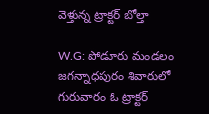వెళ్తున్న ట్రాక్టర్ బోల్తా

W.G: పోడూరు మండలం జగన్నాధపురం శివారులో గురువారం ఓ ట్రాక్టర్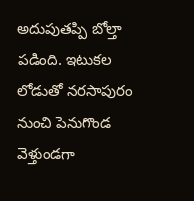అదుపుతప్పి బోల్తా పడింది. ఇటుకల లోడుతో నరసాపురం నుంచి పెనుగొండ వెళ్తుండగా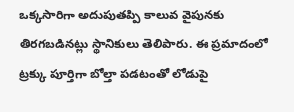ఒక్కసారిగా అదుపుతప్పి కాలువ వైపునకు తిరగబడినట్లు స్థానికులు తెలిపారు. ఈ ప్రమాదంలో ట్రక్కు పూర్తిగా బోల్తా పడటంతో లోడుపై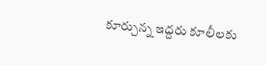కూర్చున్న ఇద్దరు కూలీలకు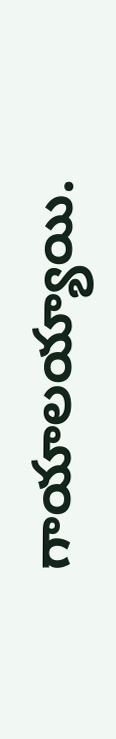గాయాలయ్యాయి.